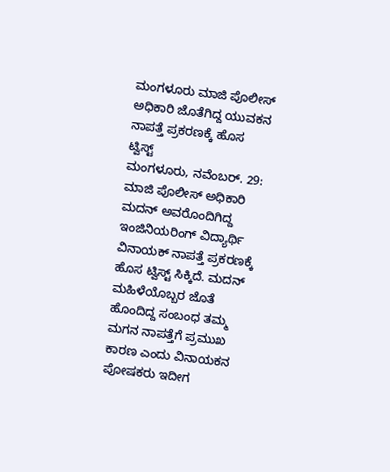ಮಂಗಳೂರು ಮಾಜಿ ಪೊಲೀಸ್ ಅಧಿಕಾರಿ ಜೊತೆಗಿದ್ದ ಯುವಕನ ನಾಪತ್ತೆ ಪ್ರಕರಣಕ್ಕೆ ಹೊಸ ಟ್ವಿಸ್ಟ್
ಮಂಗಳೂರು, ನವೆಂಬರ್. 29: ಮಾಜಿ ಪೊಲೀಸ್ ಅಧಿಕಾರಿ ಮದನ್ ಅವರೊಂದಿಗಿದ್ದ ಇಂಜಿನಿಯರಿಂಗ್ ವಿದ್ಯಾರ್ಥಿ ವಿನಾಯಕ್ ನಾಪತ್ತೆ ಪ್ರಕರಣಕ್ಕೆ ಹೊಸ ಟ್ವಿಸ್ಟ್ ಸಿಕ್ಕಿದೆ. ಮದನ್ ಮಹಿಳೆಯೊಬ್ಬರ ಜೊತೆ ಹೊಂದಿದ್ದ ಸಂಬಂಧ ತಮ್ಮ ಮಗನ ನಾಪತ್ತೆಗೆ ಪ್ರಮುಖ ಕಾರಣ ಎಂದು ವಿನಾಯಕನ ಪೋಷಕರು ಇದೀಗ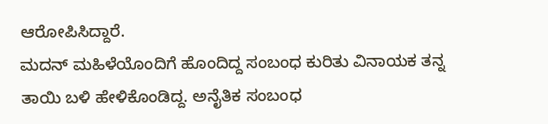ಆರೋಪಿಸಿದ್ದಾರೆ.
ಮದನ್ ಮಹಿಳೆಯೊಂದಿಗೆ ಹೊಂದಿದ್ದ ಸಂಬಂಧ ಕುರಿತು ವಿನಾಯಕ ತನ್ನ ತಾಯಿ ಬಳಿ ಹೇಳಿಕೊಂಡಿದ್ದ. ಅನೈತಿಕ ಸಂಬಂಧ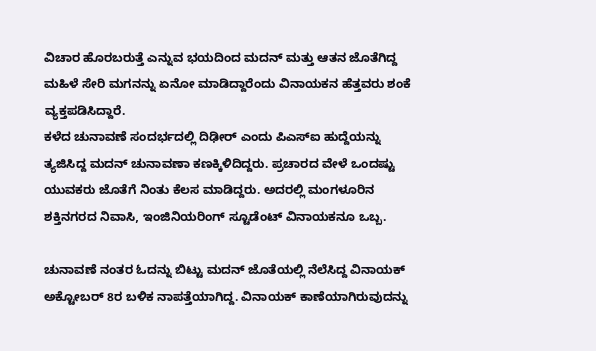ವಿಚಾರ ಹೊರಬರುತ್ತೆ ಎನ್ನುವ ಭಯದಿಂದ ಮದನ್ ಮತ್ತು ಆತನ ಜೊತೆಗಿದ್ದ ಮಹಿಳೆ ಸೇರಿ ಮಗನನ್ನು ಏನೋ ಮಾಡಿದ್ದಾರೆಂದು ವಿನಾಯಕನ ಹೆತ್ತವರು ಶಂಕೆ ವ್ಯಕ್ತಪಡಿಸಿದ್ದಾರೆ.
ಕಳೆದ ಚುನಾವಣೆ ಸಂದರ್ಭದಲ್ಲಿ ದಿಢೀರ್ ಎಂದು ಪಿಎಸ್ಐ ಹುದ್ದೆಯನ್ನು ತ್ಯಜಿಸಿದ್ದ ಮದನ್ ಚುನಾವಣಾ ಕಣಕ್ಕಿಳಿದಿದ್ದರು. ಪ್ರಚಾರದ ವೇಳೆ ಒಂದಷ್ಟು ಯುವಕರು ಜೊತೆಗೆ ನಿಂತು ಕೆಲಸ ಮಾಡಿದ್ದರು. ಅದರಲ್ಲಿ ಮಂಗಳೂರಿನ ಶಕ್ತಿನಗರದ ನಿವಾಸಿ, ಇಂಜಿನಿಯರಿಂಗ್ ಸ್ಟೂಡೆಂಟ್ ವಿನಾಯಕನೂ ಒಬ್ಬ.

ಚುನಾವಣೆ ನಂತರ ಓದನ್ನು ಬಿಟ್ಟು ಮದನ್ ಜೊತೆಯಲ್ಲಿ ನೆಲೆಸಿದ್ದ ವಿನಾಯಕ್ ಅಕ್ಟೋಬರ್ 8ರ ಬಳಿಕ ನಾಪತ್ತೆಯಾಗಿದ್ದ. ವಿನಾಯಕ್ ಕಾಣೆಯಾಗಿರುವುದನ್ನು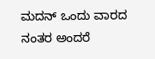ಮದನ್ ಒಂದು ವಾರದ ನಂತರ ಅಂದರೆ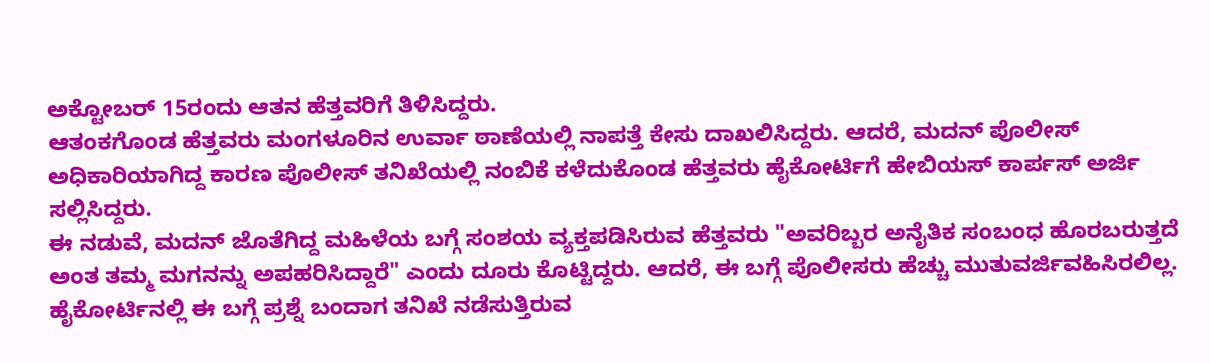ಅಕ್ಟೋಬರ್ 15ರಂದು ಆತನ ಹೆತ್ತವರಿಗೆ ತಿಳಿಸಿದ್ದರು.
ಆತಂಕಗೊಂಡ ಹೆತ್ತವರು ಮಂಗಳೂರಿನ ಉರ್ವಾ ಠಾಣೆಯಲ್ಲಿ ನಾಪತ್ತೆ ಕೇಸು ದಾಖಲಿಸಿದ್ದರು. ಆದರೆ, ಮದನ್ ಪೊಲೀಸ್ ಅಧಿಕಾರಿಯಾಗಿದ್ದ ಕಾರಣ ಪೊಲೀಸ್ ತನಿಖೆಯಲ್ಲಿ ನಂಬಿಕೆ ಕಳೆದುಕೊಂಡ ಹೆತ್ತವರು ಹೈಕೋರ್ಟಿಗೆ ಹೇಬಿಯಸ್ ಕಾರ್ಪಸ್ ಅರ್ಜಿ ಸಲ್ಲಿಸಿದ್ದರು.
ಈ ನಡುವೆ, ಮದನ್ ಜೊತೆಗಿದ್ದ ಮಹಿಳೆಯ ಬಗ್ಗೆ ಸಂಶಯ ವ್ಯಕ್ತಪಡಿಸಿರುವ ಹೆತ್ತವರು "ಅವರಿಬ್ಬರ ಅನೈತಿಕ ಸಂಬಂಧ ಹೊರಬರುತ್ತದೆ ಅಂತ ತಮ್ಮ ಮಗನನ್ನು ಅಪಹರಿಸಿದ್ದಾರೆ" ಎಂದು ದೂರು ಕೊಟ್ಟಿದ್ದರು. ಆದರೆ, ಈ ಬಗ್ಗೆ ಪೊಲೀಸರು ಹೆಚ್ಚು ಮುತುವರ್ಜಿವಹಿಸಿರಲಿಲ್ಲ.
ಹೈಕೋರ್ಟಿನಲ್ಲಿ ಈ ಬಗ್ಗೆ ಪ್ರಶ್ನೆ ಬಂದಾಗ ತನಿಖೆ ನಡೆಸುತ್ತಿರುವ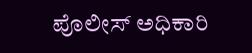ಪೊಲೀಸ್ ಅಧಿಕಾರಿ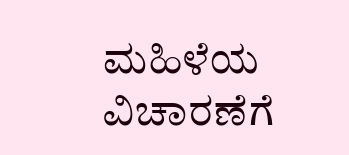ಮಹಿಳೆಯ ವಿಚಾರಣೆಗೆ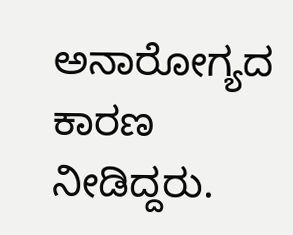ಅನಾರೋಗ್ಯದ ಕಾರಣ ನೀಡಿದ್ದರು.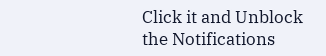Click it and Unblock the Notifications